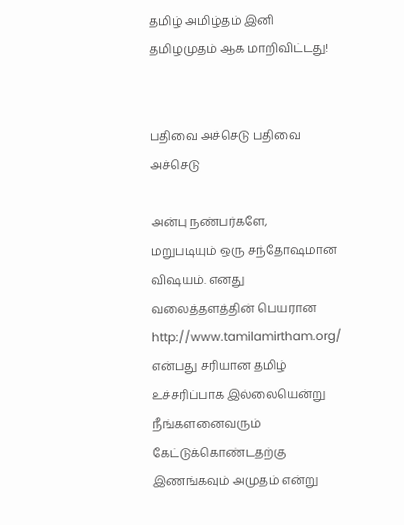தமிழ் அமிழ்தம் இனி தமிழமுதம் ஆக மாறிவிட்டது!


பதிவை அச்செடு பதிவை அச்செடு

அன்பு நண்பர்களே,
மறுபடியும் ஒரு சந்தோஷமான விஷயம். எனது வலைத்தளத்தின் பெயரான http://www.tamilamirtham.org/ என்பது சரியான தமிழ் உச்சரிப்பாக இல்லையென்று நீங்களனைவரும் கேட்டுக்கொண்டதற்கு இணங்கவும் அமுதம் என்று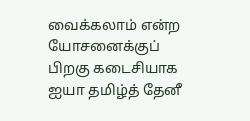வைக்கலாம் என்ற யோசனைக்குப் பிறகு கடைசியாக ஐயா தமிழ்த் தேனீ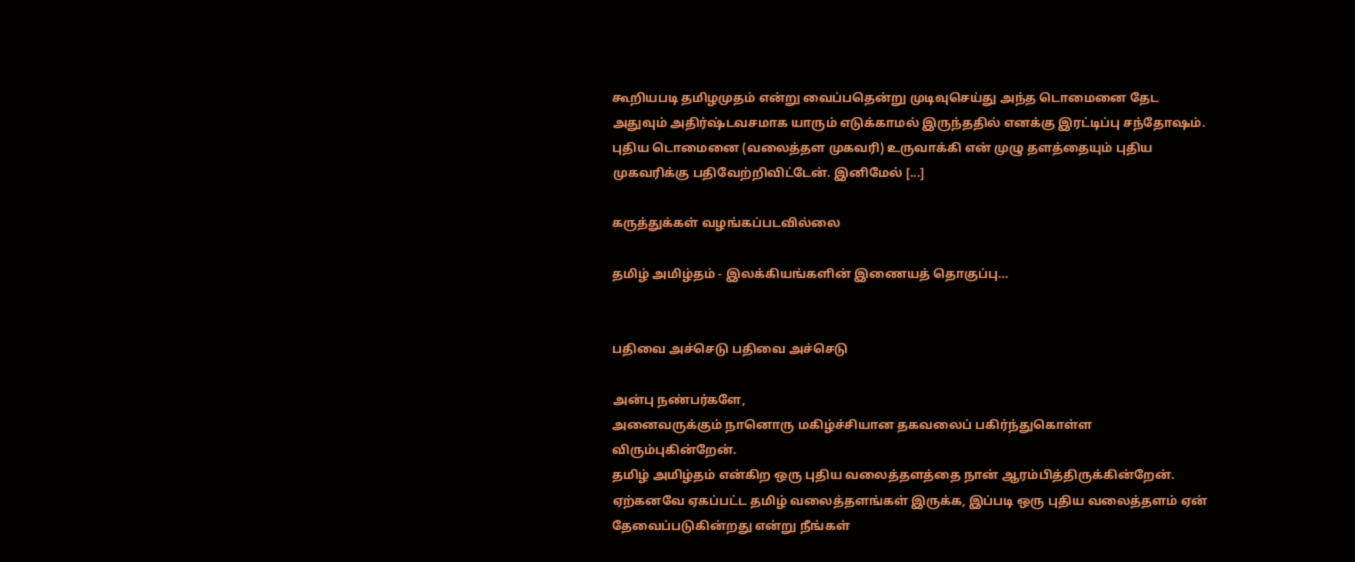கூறியபடி தமிழமுதம் என்று வைப்பதென்று முடிவுசெய்து அந்த டொமைனை தேட அதுவும் அதிர்ஷ்டவசமாக யாரும் எடுக்காமல் இருந்ததில் எனக்கு இரட்டிப்பு சந்தோஷம். புதிய டொமைனை (வலைத்தள முகவரி) உருவாக்கி என் முழு தளத்தையும் புதிய முகவரிக்கு பதிவேற்றிவிட்டேன். இனிமேல் [...]

கருத்துக்கள் வழங்கப்படவில்லை

தமிழ் அமிழ்தம் - இலக்கியங்களின் இணையத் தொகுப்பு…


பதிவை அச்செடு பதிவை அச்செடு

அன்பு நண்பர்களே,
அனைவருக்கும் நானொரு மகிழ்ச்சியான தகவலைப் பகிர்ந்துகொள்ள விரும்புகின்றேன்.
தமிழ் அமிழ்தம் என்கிற ஒரு புதிய வலைத்தளத்தை நான் ஆரம்பித்திருக்கின்றேன்.
ஏற்கனவே ஏகப்பட்ட தமிழ் வலைத்தளங்கள் இருக்க, இப்படி ஒரு புதிய வலைத்தளம் ஏன் தேவைப்படுகின்றது என்று நீங்கள்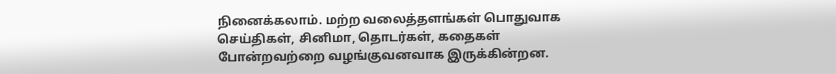நினைக்கலாம். மற்ற வலைத்தளங்கள் பொதுவாக செய்திகள், சினிமா, தொடர்கள், கதைகள் போன்றவற்றை வழங்குவனவாக இருக்கின்றன.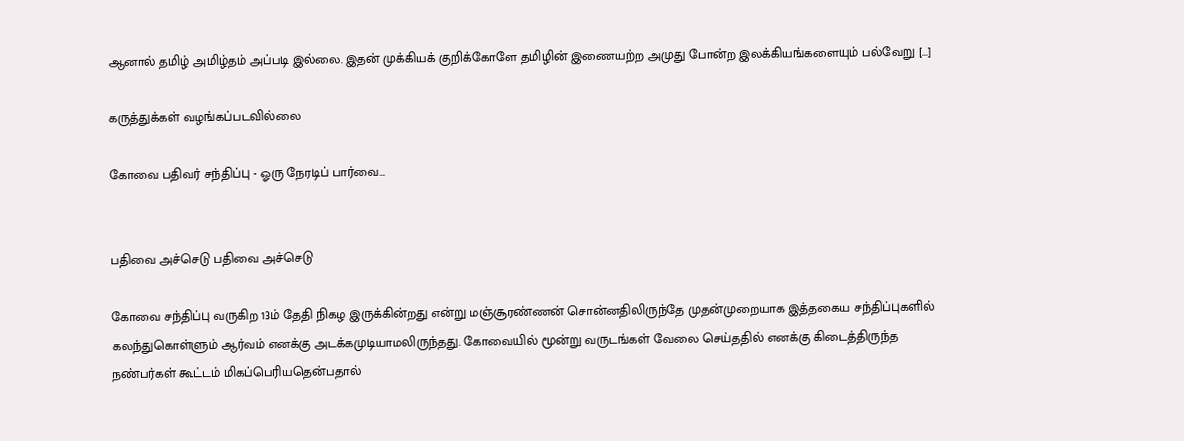ஆனால் தமிழ் அமிழ்தம் அப்படி இல்லை. இதன் முக்கியக் குறிக்கோளே தமிழின் இணையற்ற அமுது போன்ற இலக்கியங்களையும் பல்வேறு [...]

கருத்துக்கள் வழங்கப்படவில்லை

கோவை பதிவர் சந்திப்பு - ஓரு நேரடிப் பார்வை…


பதிவை அச்செடு பதிவை அச்செடு

கோவை சந்திப்பு வருகிற 13ம் தேதி நிகழ இருக்கின்றது என்று மஞ்சூரண்ணன் சொன்னதிலிருந்தே முதன்முறையாக இத்தகைய சந்திப்புகளில் கலந்துகொள்ளும் ஆர்வம் எனக்கு அடக்கமுடியாமலிருந்தது. கோவையில் மூன்று வருடங்கள் வேலை செய்ததில் எனக்கு கிடைத்திருந்த நண்பர்கள் கூட்டம் மிகப்பெரியதென்பதால்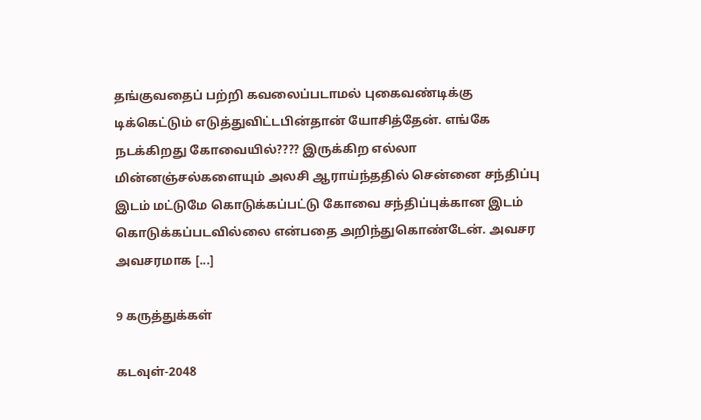தங்குவதைப் பற்றி கவலைப்படாமல் புகைவண்டிக்கு டிக்கெட்டும் எடுத்துவிட்டபின்தான் யோசித்தேன். எங்கே நடக்கிறது கோவையில்???? இருக்கிற எல்லா மின்னஞ்சல்களையும் அலசி ஆராய்ந்ததில் சென்னை சந்திப்பு இடம் மட்டுமே கொடுக்கப்பட்டு கோவை சந்திப்புக்கான இடம் கொடுக்கப்படவில்லை என்பதை அறிந்துகொண்டேன். அவசர அவசரமாக [...]

9 கருத்துக்கள்

கடவுள்-2048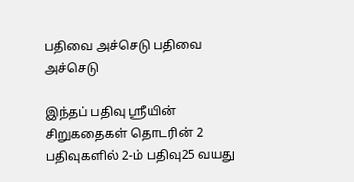பதிவை அச்செடு பதிவை அச்செடு

இந்தப் பதிவு ஸ்ரீயின் சிறுகதைகள் தொடரின் 2 பதிவுகளில் 2-ம் பதிவு25 வயது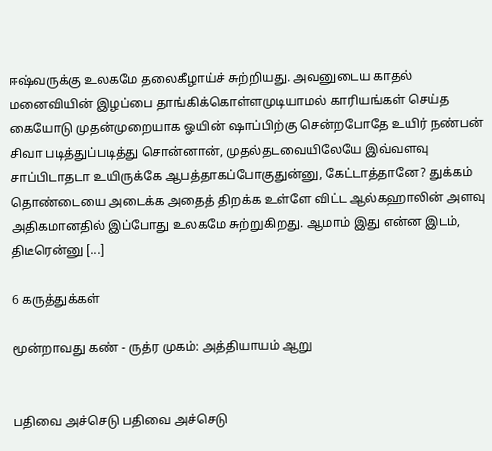ஈஷ்வருக்கு உலகமே தலைகீழாய்ச் சுற்றியது. அவனுடைய காதல் மனைவியின் இழப்பை தாங்கிக்கொள்ளமுடியாமல் காரியங்கள் செய்த கையோடு முதன்முறையாக ஓயின் ஷாப்பிற்கு சென்றபோதே உயிர் நண்பன் சிவா படித்துப்படித்து சொன்னான், முதல்தடவையிலேயே இவ்வளவு சாப்பிடாதடா உயிருக்கே ஆபத்தாகப்போகுதுன்னு, கேட்டாத்தானே? துக்கம் தொண்டையை அடைக்க அதைத் திறக்க உள்ளே விட்ட ஆல்கஹாலின் அளவு அதிகமானதில் இப்போது உலகமே சுற்றுகிறது. ஆமாம் இது என்ன இடம், திடீரென்னு [...]

6 கருத்துக்கள்

மூன்றாவது கண் - ருத்ர முகம்: அத்தியாயம் ஆறு


பதிவை அச்செடு பதிவை அச்செடு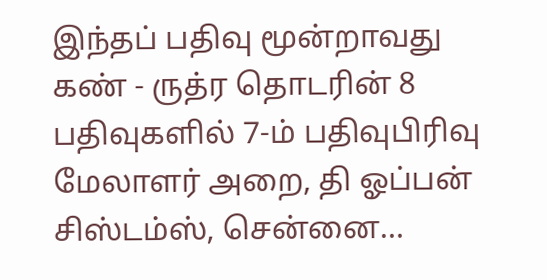இந்தப் பதிவு மூன்றாவது கண் - ருத்ர தொடரின் 8 பதிவுகளில் 7-ம் பதிவுபிரிவு மேலாளர் அறை, தி ஓப்பன் சிஸ்டம்ஸ், சென்னை…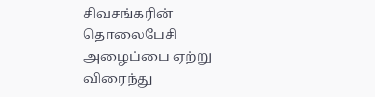சிவசங்கரின் தொலைபேசி அழைப்பை ஏற்று விரைந்து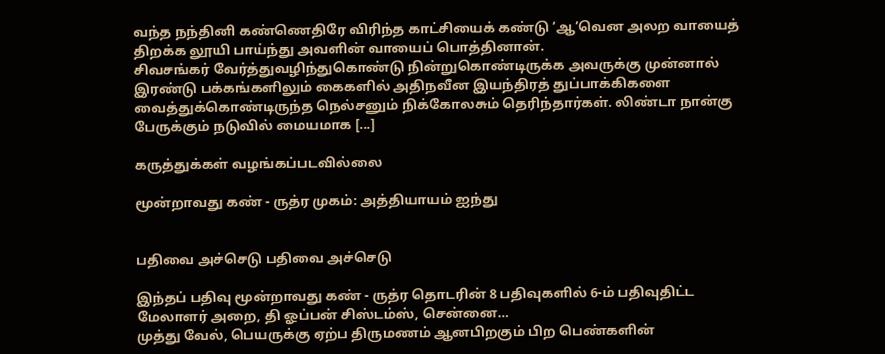வந்த நந்தினி கண்ணெதிரே விரிந்த காட்சியைக் கண்டு ‘ஆ’வென அலற வாயைத் திறக்க லூயி பாய்ந்து அவளின் வாயைப் பொத்தினான்.
சிவசங்கர் வேர்த்துவழிந்துகொண்டு நின்றுகொண்டிருக்க அவருக்கு முன்னால் இரண்டு பக்கங்களிலும் கைகளில் அதிநவீன இயந்திரத் துப்பாக்கிகளை வைத்துக்கொண்டிருந்த நெல்சனும் நிக்கோலசும் தெரிந்தார்கள். லிண்டா நான்கு பேருக்கும் நடுவில் மையமாக [...]

கருத்துக்கள் வழங்கப்படவில்லை

மூன்றாவது கண் - ருத்ர முகம்: அத்தியாயம் ஐந்து


பதிவை அச்செடு பதிவை அச்செடு

இந்தப் பதிவு மூன்றாவது கண் - ருத்ர தொடரின் 8 பதிவுகளில் 6-ம் பதிவுதிட்ட மேலாளர் அறை, தி ஓப்பன் சிஸ்டம்ஸ், சென்னை…
முத்து வேல், பெயருக்கு ஏற்ப திருமணம் ஆனபிறகும் பிற பெண்களின்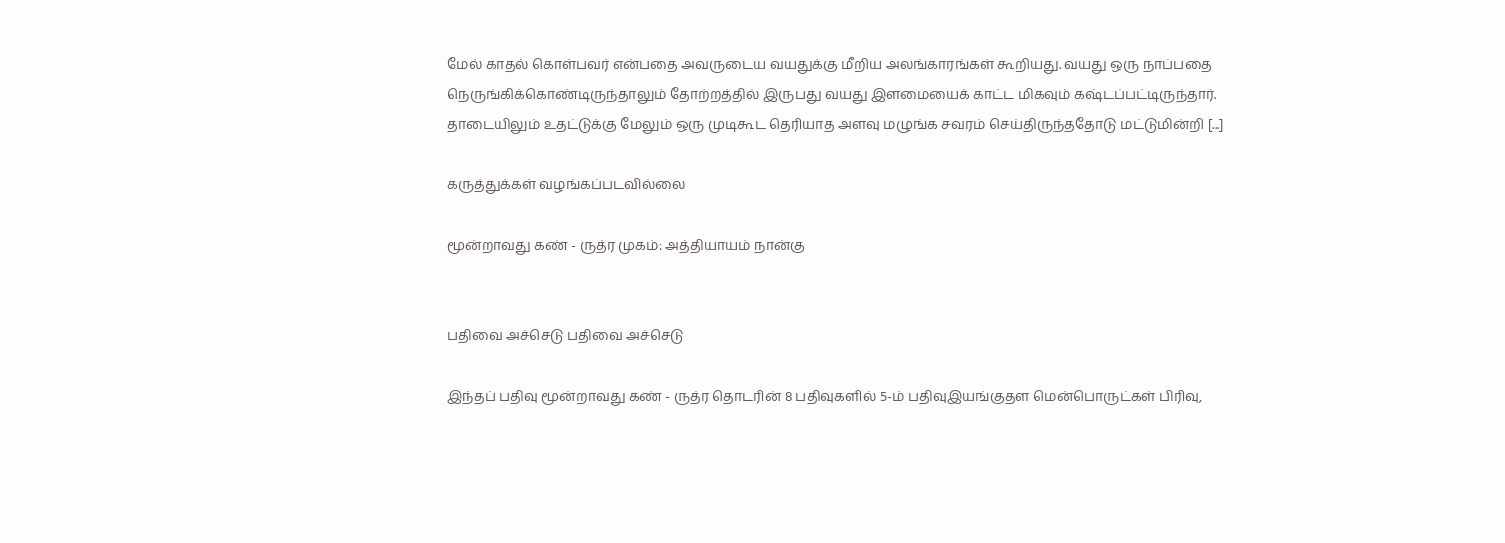மேல் காதல் கொள்பவர் என்பதை அவருடைய வயதுக்கு மீறிய அலங்காரங்கள் கூறியது. வயது ஒரு நாப்பதை நெருங்கிக்கொண்டிருந்தாலும் தோற்றத்தில் இருபது வயது இளமையைக் காட்ட மிகவும் கஷ்டப்பட்டிருந்தார். தாடையிலும் உதட்டுக்கு மேலும் ஒரு முடிகூட தெரியாத அளவு மழுங்க சவரம் செய்திருந்ததோடு மட்டுமின்றி [...]

கருத்துக்கள் வழங்கப்படவில்லை

மூன்றாவது கண் - ருத்ர முகம்: அத்தியாயம் நான்கு


பதிவை அச்செடு பதிவை அச்செடு

இந்தப் பதிவு மூன்றாவது கண் - ருத்ர தொடரின் 8 பதிவுகளில் 5-ம் பதிவுஇயங்குதள மென்பொருட்கள் பிரிவு,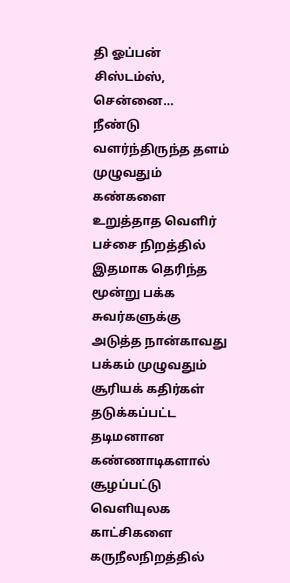தி ஓப்பன் சிஸ்டம்ஸ், சென்னை…
நீண்டு வளர்ந்திருந்த தளம் முழுவதும் கண்களை உறுத்தாத வெளிர் பச்சை நிறத்தில் இதமாக தெரிந்த மூன்று பக்க சுவர்களுக்கு அடுத்த நான்காவது பக்கம் முழுவதும் சூரியக் கதிர்கள் தடுக்கப்பட்ட தடிமனான கண்ணாடிகளால் சூழப்பட்டு வெளியுலக காட்சிகளை கருநீலநிறத்தில்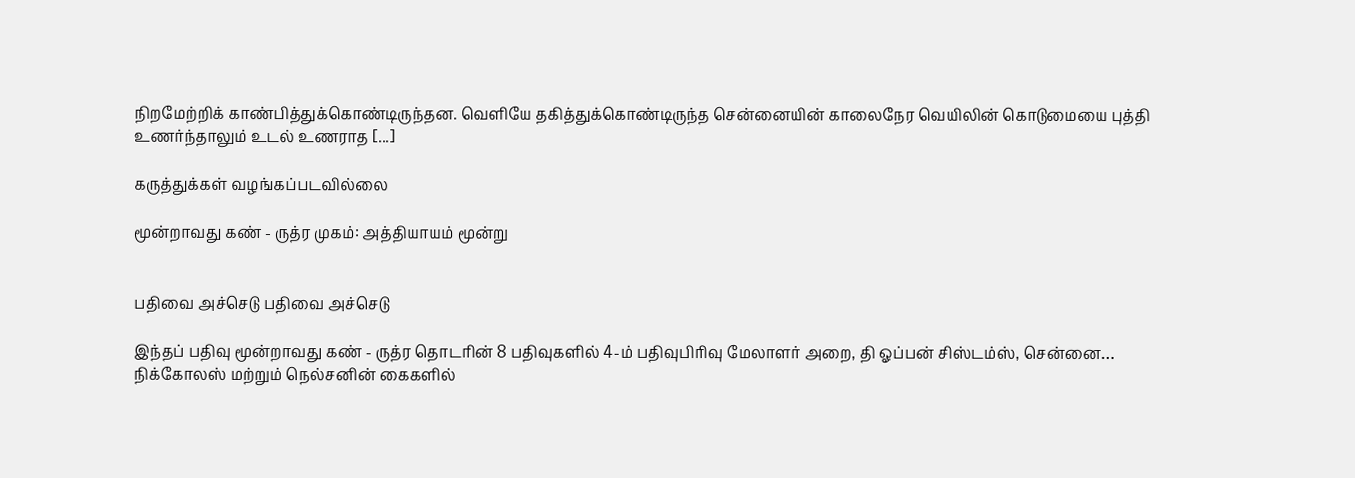நிறமேற்றிக் காண்பித்துக்கொண்டிருந்தன. வெளியே தகித்துக்கொண்டிருந்த சென்னையின் காலைநேர வெயிலின் கொடுமையை புத்தி உணர்ந்தாலும் உடல் உணராத [...]

கருத்துக்கள் வழங்கப்படவில்லை

மூன்றாவது கண் - ருத்ர முகம்: அத்தியாயம் மூன்று


பதிவை அச்செடு பதிவை அச்செடு

இந்தப் பதிவு மூன்றாவது கண் - ருத்ர தொடரின் 8 பதிவுகளில் 4-ம் பதிவுபிரிவு மேலாளர் அறை, தி ஓப்பன் சிஸ்டம்ஸ், சென்னை…
நிக்கோலஸ் மற்றும் நெல்சனின் கைகளில்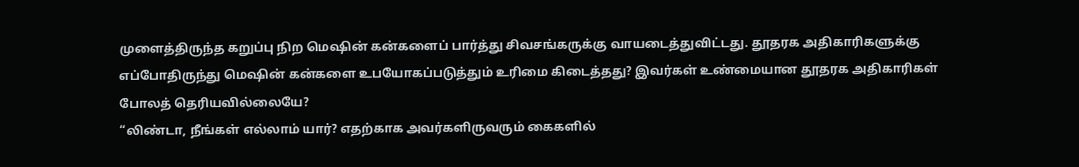முளைத்திருந்த கறுப்பு நிற மெஷின் கன்களைப் பார்த்து சிவசங்கருக்கு வாயடைத்துவிட்டது. தூதரக அதிகாரிகளுக்கு எப்போதிருந்து மெஷின் கன்களை உபயோகப்படுத்தும் உரிமை கிடைத்தது? இவர்கள் உண்மையான தூதரக அதிகாரிகள் போலத் தெரியவில்லையே?
“லிண்டா, நீங்கள் எல்லாம் யார்? எதற்காக அவர்களிருவரும் கைகளில்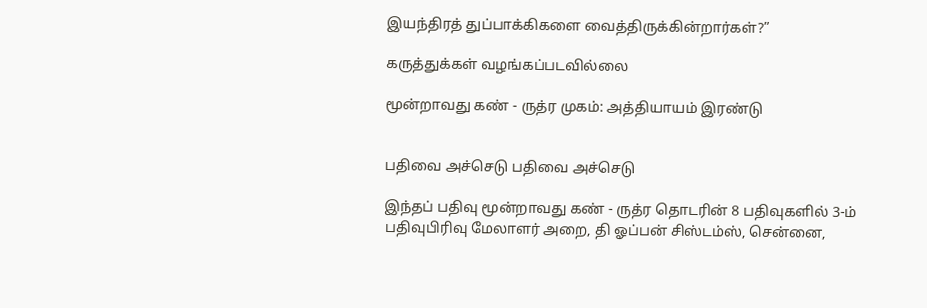இயந்திரத் துப்பாக்கிகளை வைத்திருக்கின்றார்கள்?”

கருத்துக்கள் வழங்கப்படவில்லை

மூன்றாவது கண் - ருத்ர முகம்: அத்தியாயம் இரண்டு


பதிவை அச்செடு பதிவை அச்செடு

இந்தப் பதிவு மூன்றாவது கண் - ருத்ர தொடரின் 8 பதிவுகளில் 3-ம் பதிவுபிரிவு மேலாளர் அறை, தி ஓப்பன் சிஸ்டம்ஸ், சென்னை,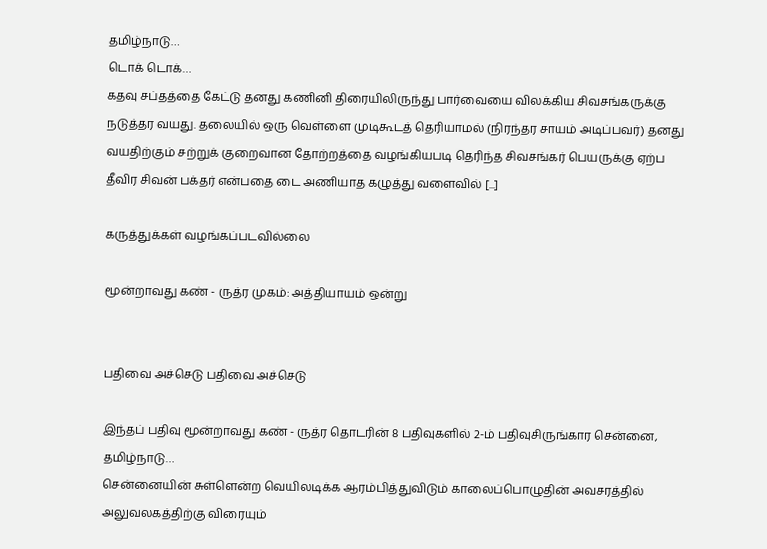தமிழ்நாடு…
டொக் டொக்…
கதவு சப்தத்தை கேட்டு தனது கணினி திரையிலிருந்து பார்வையை விலக்கிய சிவசங்கருக்கு நடுத்தர வயது. தலையில் ஒரு வெள்ளை முடிகூடத் தெரியாமல் (நிரந்தர சாயம் அடிப்பவர்) தனது வயதிற்கும் சற்றுக் குறைவான தோற்றத்தை வழங்கியபடி தெரிந்த சிவசங்கர் பெயருக்கு ஏற்ப தீவிர சிவன் பக்தர் என்பதை டை அணியாத கழுத்து வளைவில் [...]

கருத்துக்கள் வழங்கப்படவில்லை

மூன்றாவது கண் - ருத்ர முகம்: அத்தியாயம் ஒன்று


பதிவை அச்செடு பதிவை அச்செடு

இந்தப் பதிவு மூன்றாவது கண் - ருத்ர தொடரின் 8 பதிவுகளில் 2-ம் பதிவுசிருங்கார சென்னை, தமிழ்நாடு…
சென்னையின் சுள்ளென்ற வெயிலடிக்க ஆரம்பித்துவிடும் காலைப்பொழுதின் அவசரத்தில் அலுவலகத்திற்கு விரையும்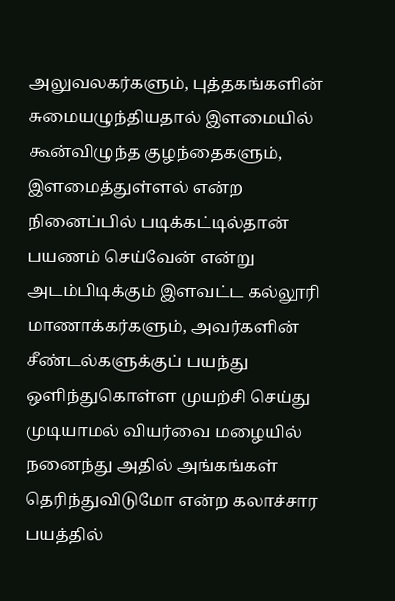அலுவலகர்களும், புத்தகங்களின் சுமையழுந்தியதால் இளமையில் கூன்விழுந்த குழந்தைகளும், இளமைத்துள்ளல் என்ற நினைப்பில் படிக்கட்டில்தான் பயணம் செய்வேன் என்று அடம்பிடிக்கும் இளவட்ட கல்லூரி மாணாக்கர்களும், அவர்களின் சீண்டல்களுக்குப் பயந்து ஒளிந்துகொள்ள முயற்சி செய்து முடியாமல் வியர்வை மழையில் நனைந்து அதில் அங்கங்கள் தெரிந்துவிடுமோ என்ற கலாச்சார பயத்தில்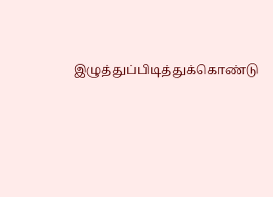இழுத்துப்பிடித்துக்கொண்டு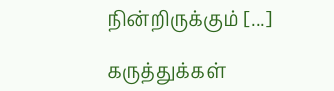நின்றிருக்கும் [...]

கருத்துக்கள்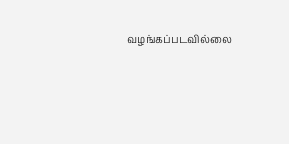வழங்கப்படவில்லை